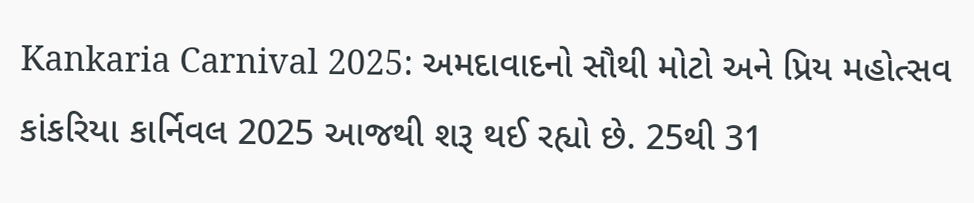Kankaria Carnival 2025: અમદાવાદનો સૌથી મોટો અને પ્રિય મહોત્સવ કાંકરિયા કાર્નિવલ 2025 આજથી શરૂ થઈ રહ્યો છે. 25થી 31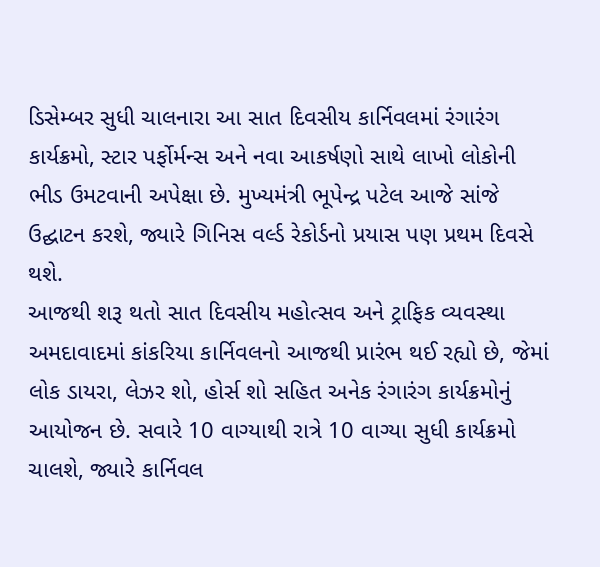ડિસેમ્બર સુધી ચાલનારા આ સાત દિવસીય કાર્નિવલમાં રંગારંગ કાર્યક્રમો, સ્ટાર પર્ફોર્મન્સ અને નવા આકર્ષણો સાથે લાખો લોકોની ભીડ ઉમટવાની અપેક્ષા છે. મુખ્યમંત્રી ભૂપેન્દ્ર પટેલ આજે સાંજે ઉદ્ઘાટન કરશે, જ્યારે ગિનિસ વર્લ્ડ રેકોર્ડનો પ્રયાસ પણ પ્રથમ દિવસે થશે.
આજથી શરૂ થતો સાત દિવસીય મહોત્સવ અને ટ્રાફિક વ્યવસ્થા
અમદાવાદમાં કાંકરિયા કાર્નિવલનો આજથી પ્રારંભ થઈ રહ્યો છે, જેમાં લોક ડાયરા, લેઝર શો, હોર્સ શો સહિત અનેક રંગારંગ કાર્યક્રમોનું આયોજન છે. સવારે 10 વાગ્યાથી રાત્રે 10 વાગ્યા સુધી કાર્યક્રમો ચાલશે, જ્યારે કાર્નિવલ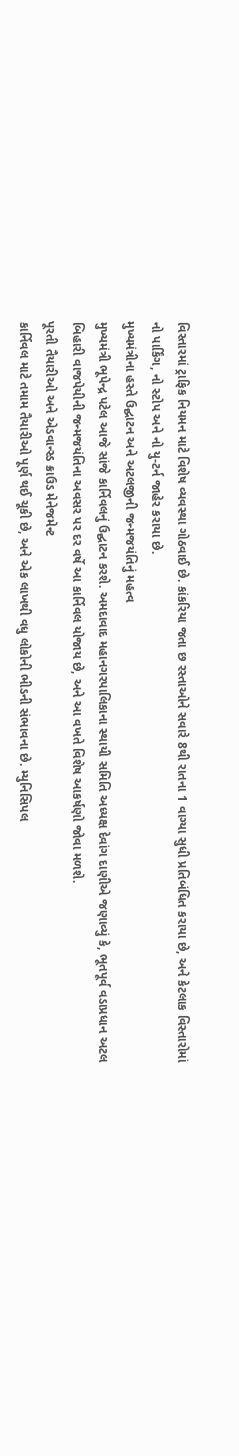વિસ્તારમાં ટ્રાફિક નિયમન માટે વિશેષ વ્યવસ્થા ગોઠવાઈ છે. કાંકરિયા જતા છ રસ્તાઓને સવારે 8થી રાતના 1 વાગ્યા સુધી પ્રતિબંધિત કરાયા છે, અને કેટલાક વિસ્તારોમાં નો પાર્કિંગ, નો સ્ટોપ અને નો યુ-ટર્ન જાહેર કરાયા છે.
મુખ્યમંત્રીના હસ્તે ઉદ્ઘાટન અને અટલજીની જન્મજયંતિનું મહત્વ
મુખ્યમંત્રી ભૂપેન્દ્ર પટેલ આજે સાંજે કાર્નિવલનું ઉદ્ઘાટન કરશે. અમદાવાદ મહાનગરપાલિકાના સ્થાયી સમિતિ અધ્યક્ષ દેવાંગ દાણીએ જણાવ્યું કે, ભૂતપૂર્વ વડાપ્રધાન અટલ બિહારી વાજપેયીની જન્મજયંતિના અવસર પર દર વર્ષે આ કાર્નિવલ યોજાય છે, અને આ વખતે વિશેષ આકર્ષણો જોવા મળશે.
પૂરતી તૈયારીઓ અને એડવાન્સ્ડ ક્રાઉડ મેનેજમેન્ટ
કાર્નિવલ માટે તમામ તૈયારીઓ પૂર્ણ થઈ ચૂકી છે, અને એક લાખથી વધુ લોકોની ભીડની સંભાવના છે. મ્યુનિસિપલ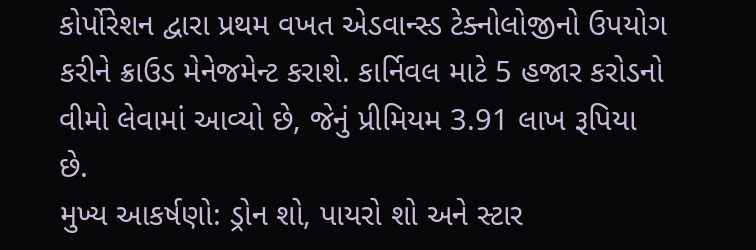કોર્પોરેશન દ્વારા પ્રથમ વખત એડવાન્સ્ડ ટેક્નોલોજીનો ઉપયોગ કરીને ક્રાઉડ મેનેજમેન્ટ કરાશે. કાર્નિવલ માટે 5 હજાર કરોડનો વીમો લેવામાં આવ્યો છે, જેનું પ્રીમિયમ 3.91 લાખ રૂપિયા છે.
મુખ્ય આકર્ષણો: ડ્રોન શો, પાયરો શો અને સ્ટાર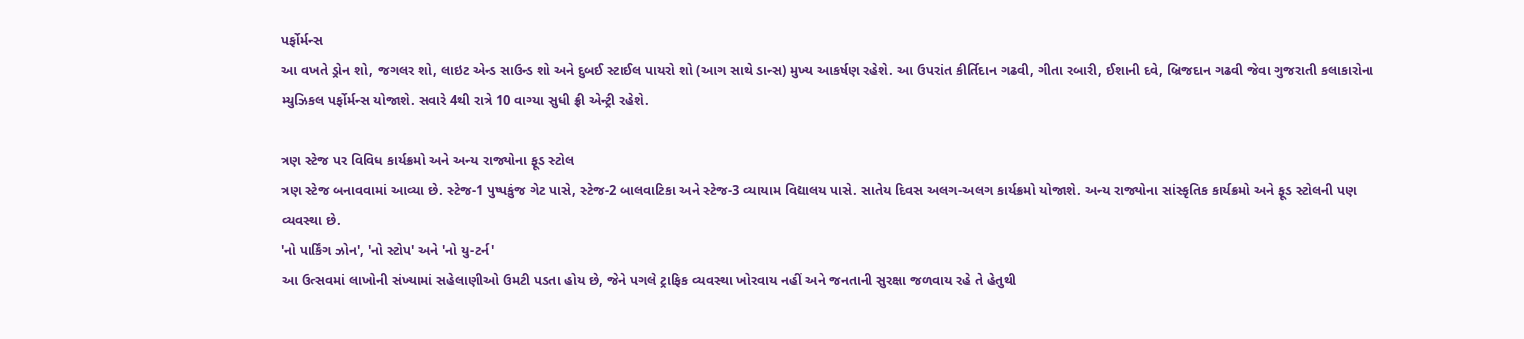પર્ફોર્મન્સ
આ વખતે ડ્રોન શો, જગલર શો, લાઇટ એન્ડ સાઉન્ડ શો અને દુબઈ સ્ટાઈલ પાયરો શો (આગ સાથે ડાન્સ) મુખ્ય આકર્ષણ રહેશે. આ ઉપરાંત કીર્તિદાન ગઢવી, ગીતા રબારી, ઈશાની દવે, બ્રિજદાન ગઢવી જેવા ગુજરાતી કલાકારોના મ્યુઝિકલ પર્ફોર્મન્સ યોજાશે. સવારે 4થી રાત્રે 10 વાગ્યા સુધી ફ્રી એન્ટ્રી રહેશે.

ત્રણ સ્ટેજ પર વિવિધ કાર્યક્રમો અને અન્ય રાજ્યોના ફૂડ સ્ટોલ
ત્રણ સ્ટેજ બનાવવામાં આવ્યા છે. સ્ટેજ-1 પુષ્પકુંજ ગેટ પાસે, સ્ટેજ-2 બાલવાટિકા અને સ્ટેજ-3 વ્યાયામ વિદ્યાલય પાસે. સાતેય દિવસ અલગ-અલગ કાર્યક્રમો યોજાશે. અન્ય રાજ્યોના સાંસ્કૃતિક કાર્યક્રમો અને ફૂડ સ્ટોલની પણ વ્યવસ્થા છે.
'નો પાર્કિંગ ઝોન', 'નો સ્ટોપ' અને 'નો યુ-ટર્ન'
આ ઉત્સવમાં લાખોની સંખ્યામાં સહેલાણીઓ ઉમટી પડતા હોય છે, જેને પગલે ટ્રાફિક વ્યવસ્થા ખોરવાય નહીં અને જનતાની સુરક્ષા જળવાય રહે તે હેતુથી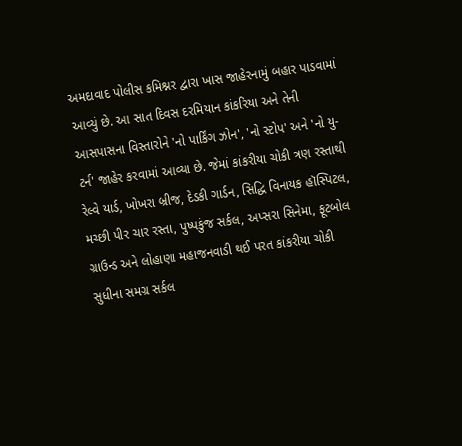અમદાવાદ પોલીસ કમિશ્નર દ્વારા ખાસ જાહેરનામું બહાર પાડવામાં આવ્યું છે. આ સાત દિવસ દરમિયાન કાંકરિયા અને તેની આસપાસના વિસ્તારોને 'નો પાર્કિંગ ઝોન', 'નો સ્ટોપ' અને 'નો યુ-ટર્ન' જાહેર કરવામાં આવ્યા છે. જેમાં કાંકરીયા ચોકી ત્રણ રસ્તાથી રેલ્વે યાર્ડ, ખોખરા બ્રીજ, દેડકી ગાર્ડન, સિદ્ધિ વિનાયક હૉસ્પિટલ, મચ્છી પીર ચાર રસ્તા, પુષ્પકુંજ સર્કલ, અપ્સરા સિનેમા, ફૂટબોલ ગ્રાઉન્ડ અને લોહાણા મહાજનવાડી થઈ પરત કાંકરીયા ચોકી સુધીના સમગ્ર સર્કલ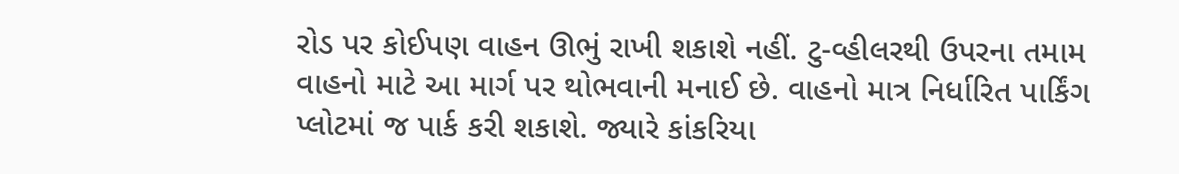રોડ પર કોઈપણ વાહન ઊભું રાખી શકાશે નહીં. ટુ-વ્હીલરથી ઉપરના તમામ વાહનો માટે આ માર્ગ પર થોભવાની મનાઈ છે. વાહનો માત્ર નિર્ધારિત પાર્કિંગ પ્લોટમાં જ પાર્ક કરી શકાશે. જ્યારે કાંકરિયા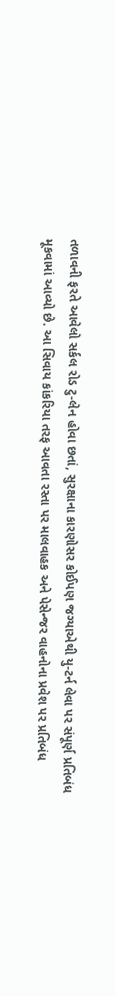તળાવની ફરતે આવેલો સર્કલ રોડ ટુ-લેન હોવા છતાં, સુરક્ષાના કારણોસર કોઈપણ જગ્યાએથી યુ-ટર્ન લેવા પર સંપૂર્ણ પ્રતિબંધ મૂકવામાં આવ્યો છે. આ સિવાય કાંકરિયા તરફ આવતા રસ્તા પર માલવાહક અને પેસેન્જર વાહનોના પ્રવેશ પર પ્રતિબંધ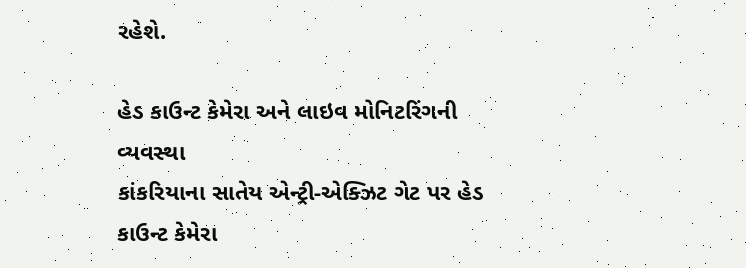રહેશે.

હેડ કાઉન્ટ કેમેરા અને લાઇવ મોનિટરિંગની વ્યવસ્થા
કાંકરિયાના સાતેય એન્ટ્રી-એક્ઝિટ ગેટ પર હેડ કાઉન્ટ કેમેરા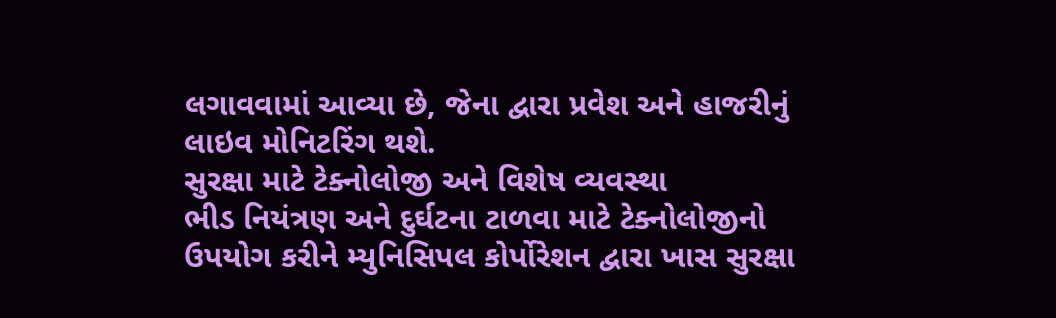લગાવવામાં આવ્યા છે, જેના દ્વારા પ્રવેશ અને હાજરીનું લાઇવ મોનિટરિંગ થશે.
સુરક્ષા માટે ટેક્નોલોજી અને વિશેષ વ્યવસ્થા
ભીડ નિયંત્રણ અને દુર્ઘટના ટાળવા માટે ટેક્નોલોજીનો ઉપયોગ કરીને મ્યુનિસિપલ કોર્પોરેશન દ્વારા ખાસ સુરક્ષા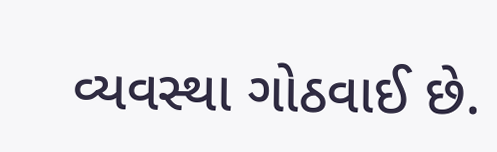વ્યવસ્થા ગોઠવાઈ છે.